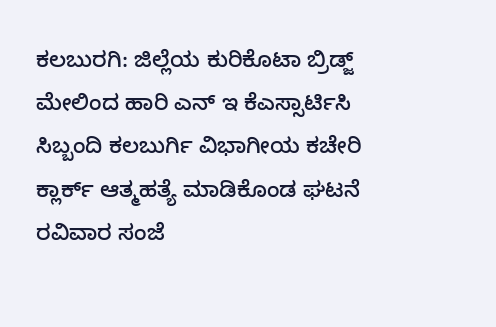ಕಲಬುರಗಿ: ಜಿಲ್ಲೆಯ ಕುರಿಕೊಟಾ ಬ್ರಿಡ್ಜ್ ಮೇಲಿಂದ ಹಾರಿ ಎನ್ ಇ ಕೆಎಸ್ಸಾರ್ಟಿಸಿ ಸಿಬ್ಬಂದಿ ಕಲಬುರ್ಗಿ ವಿಭಾಗೀಯ ಕಚೇರಿ ಕ್ಲಾರ್ಕ್ ಆತ್ಮಹತ್ಯೆ ಮಾಡಿಕೊಂಡ ಘಟನೆ ರವಿವಾರ ಸಂಜೆ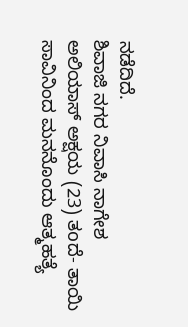ನಡೆದಿದೆ.
ಶಿವಾಜಿ ನಗರ ನಿವಾಸಿ ನಾಗೇಶ ಅಲಿಯಾಸ್ ಅಕ್ಷಯ (23) ತoದೆ- ತಾಯಿ ಸಾವಿನಿಂದ ಮನನೊಂದು ಆತ್ಮಹತ್ಯೆ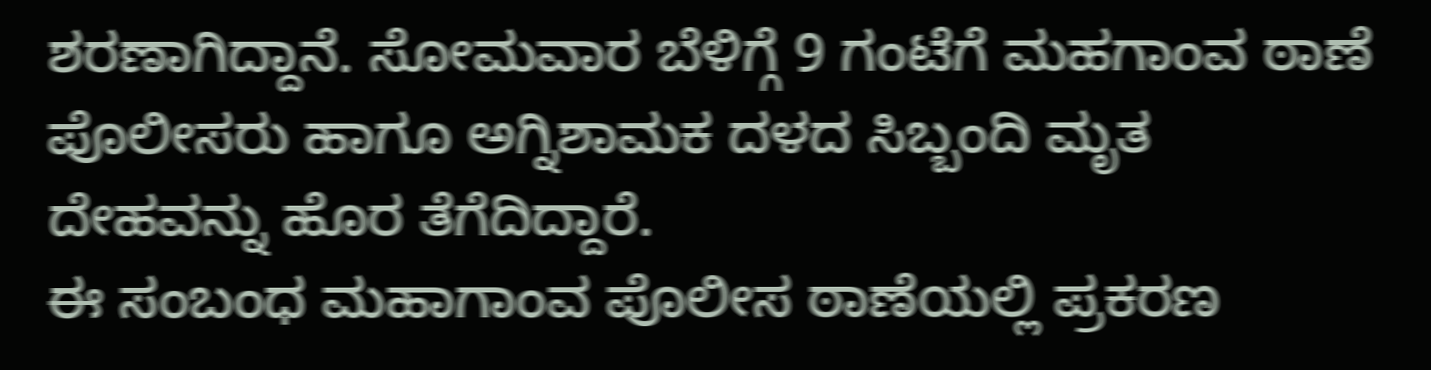ಶರಣಾಗಿದ್ದಾನೆ. ಸೋಮವಾರ ಬೆಳಿಗ್ಗೆ 9 ಗಂಟೆಗೆ ಮಹಗಾಂವ ಠಾಣೆ ಪೊಲೀಸರು ಹಾಗೂ ಅಗ್ನಿಶಾಮಕ ದಳದ ಸಿಬ್ಬಂದಿ ಮೃತ ದೇಹವನ್ನು ಹೊರ ತೆಗೆದಿದ್ದಾರೆ.
ಈ ಸಂಬಂಧ ಮಹಾಗಾಂವ ಪೊಲೀಸ ಠಾಣೆಯಲ್ಲಿ ಪ್ರಕರಣ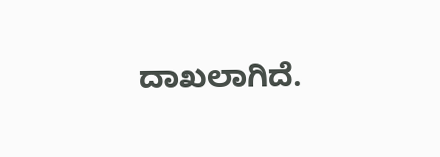ದಾಖಲಾಗಿದೆ.